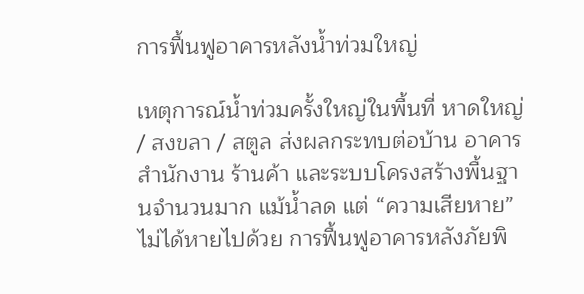การฟื้นฟูอาคารหลังน้ำท่วมใหญ่

เหตุการณ์น้ำท่วมครั้งใหญ่ในพื้นที่ หาดใหญ่ / สงขลา / สตูล ส่งผลกระทบต่อบ้าน อาคาร สำนักงาน ร้านค้า และระบบโครงสร้างพื้นฐานจำนวนมาก แม้น้ำลด แต่ “ความเสียหาย” ไม่ได้หายไปด้วย การฟื้นฟูอาคารหลังภัยพิ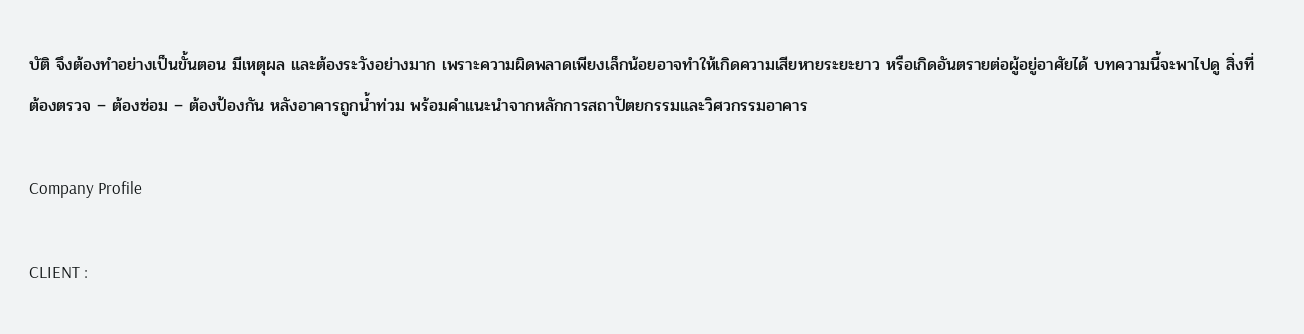บัติ จึงต้องทำอย่างเป็นขั้นตอน มีเหตุผล และต้องระวังอย่างมาก เพราะความผิดพลาดเพียงเล็กน้อยอาจทำให้เกิดความเสียหายระยะยาว หรือเกิดอันตรายต่อผู้อยู่อาศัยได้ บทความนี้จะพาไปดู สิ่งที่ต้องตรวจ – ต้องซ่อม – ต้องป้องกัน หลังอาคารถูกน้ำท่วม พร้อมคำแนะนำจากหลักการสถาปัตยกรรมและวิศวกรรมอาคาร

Company Profile

CLIENT :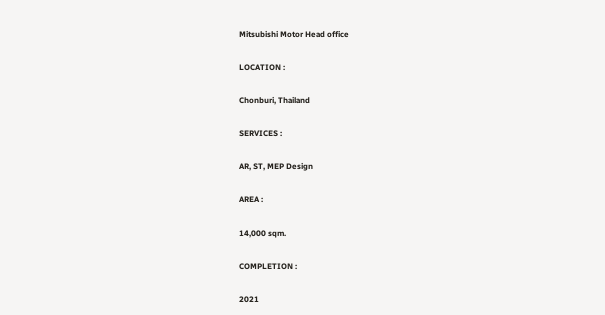Mitsubishi Motor Head office

LOCATION :

Chonburi, Thailand

SERVICES :

AR, ST, MEP Design

AREA :

14,000 sqm.

COMPLETION :

2021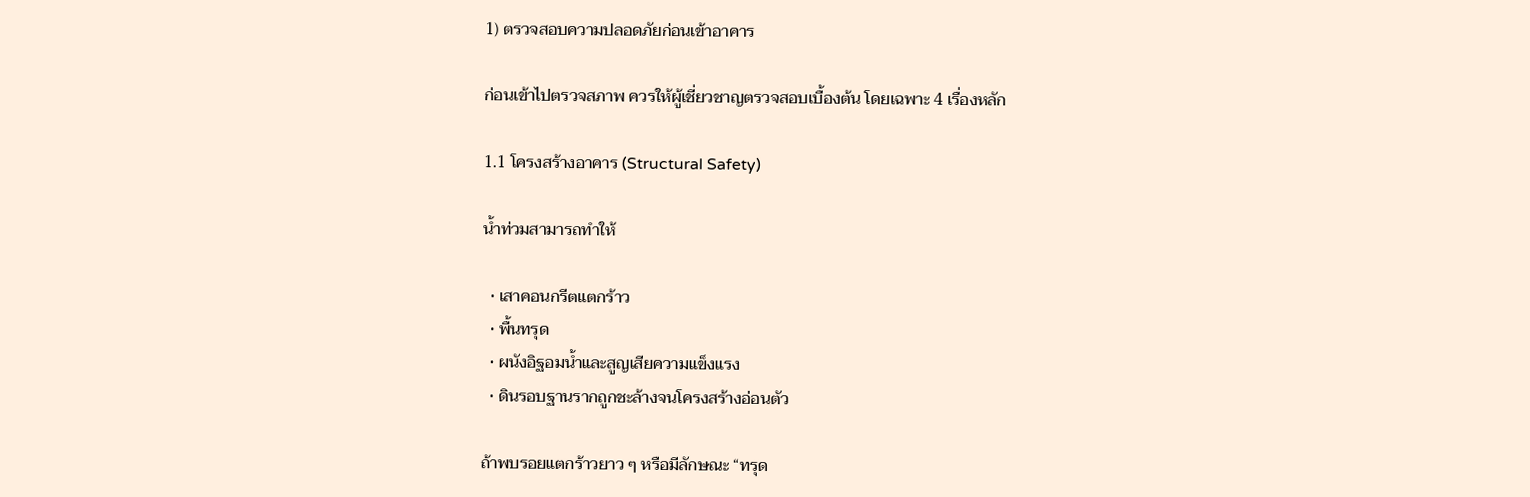1) ตรวจสอบความปลอดภัยก่อนเข้าอาคาร

ก่อนเข้าไปตรวจสภาพ ควรให้ผู้เชี่ยวชาญตรวจสอบเบื้องต้น โดยเฉพาะ 4 เรื่องหลัก

1.1 โครงสร้างอาคาร (Structural Safety)

น้ำท่วมสามารถทำให้

  • เสาคอนกรีตแตกร้าว
  • พื้นทรุด
  • ผนังอิฐอมน้ำและสูญเสียความแข็งแรง
  • ดินรอบฐานรากถูกชะล้างจนโครงสร้างอ่อนตัว

ถ้าพบรอยแตกร้าวยาว ๆ หรือมีลักษณะ “ทรุด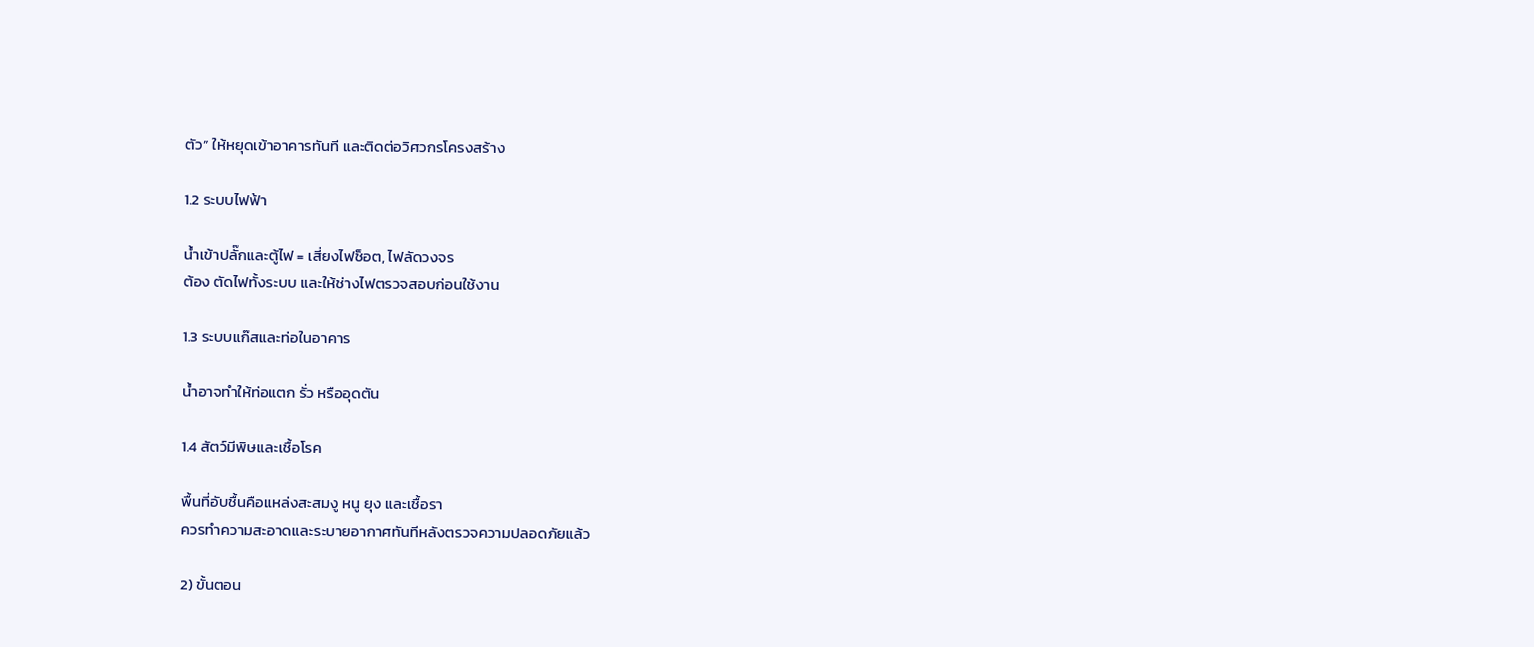ตัว” ให้หยุดเข้าอาคารทันที และติดต่อวิศวกรโครงสร้าง

1.2 ระบบไฟฟ้า

น้ำเข้าปลั๊กและตู้ไฟ = เสี่ยงไฟช็อต, ไฟลัดวงจร
ต้อง ตัดไฟทั้งระบบ และให้ช่างไฟตรวจสอบก่อนใช้งาน

1.3 ระบบแก๊สและท่อในอาคาร

น้ำอาจทำให้ท่อแตก รั่ว หรืออุดตัน

1.4 สัตว์มีพิษและเชื้อโรค

พื้นที่อับชื้นคือแหล่งสะสมงู หนู ยุง และเชื้อรา
ควรทำความสะอาดและระบายอากาศทันทีหลังตรวจความปลอดภัยแล้ว

2) ขั้นตอน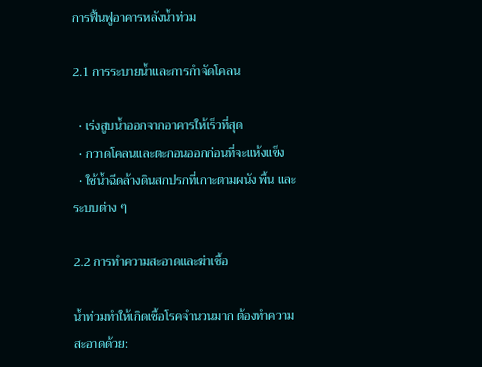การฟื้นฟูอาคารหลังน้ำท่วม

2.1 การระบายน้ำและการกำจัดโคลน

  • เร่งสูบน้ำออกจากอาคารให้เร็วที่สุด
  • กวาดโคลนและตะกอนออกก่อนที่จะแห้งแข็ง
  • ใช้น้ำฉีดล้างดินสกปรกที่เกาะตามผนัง พื้น และระบบต่าง ๆ

2.2 การทำความสะอาดและฆ่าเชื้อ

น้ำท่วมทำให้เกิดเชื้อโรคจำนวนมาก ต้องทำความสะอาดด้วย: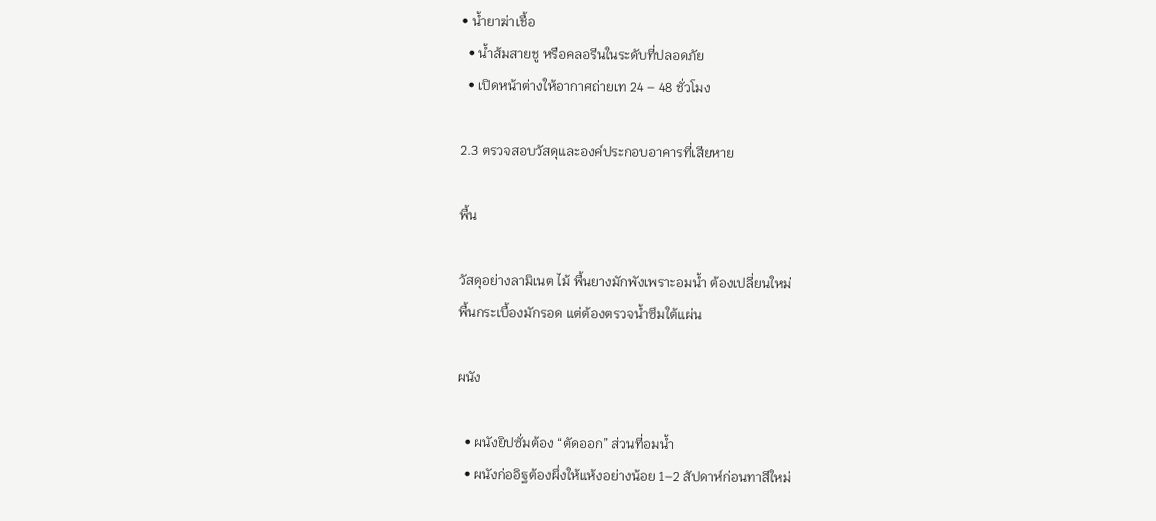• น้ำยาฆ่าเชื้อ
  • น้ำส้มสายชู หรือคลอรีนในระดับที่ปลอดภัย
  • เปิดหน้าต่างให้อากาศถ่ายเท 24 – 48 ชั่วโมง

2.3 ตรวจสอบวัสดุและองค์ประกอบอาคารที่เสียหาย

พื้น

วัสดุอย่างลามิเนต ไม้ พื้นยางมักพังเพราะอมน้ำ ต้องเปลี่ยนใหม่
พื้นกระเบื้องมักรอด แต่ต้องตรวจน้ำซึมใต้แผ่น

ผนัง

  • ผนังยิปซั่มต้อง “ตัดออก” ส่วนที่อมน้ำ
  • ผนังก่ออิฐต้องผึ่งให้แห้งอย่างน้อย 1–2 สัปดาห์ก่อนทาสีใหม่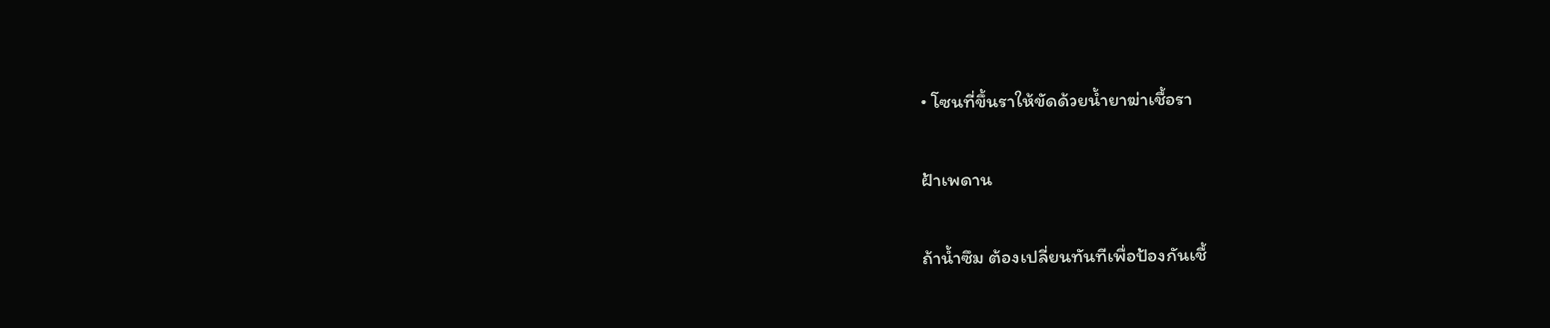• โซนที่ขึ้นราให้ขัดด้วยน้ำยาฆ่าเชื้อรา

ฝ้าเพดาน

ถ้าน้ำซึม ต้องเปลี่ยนทันทีเพื่อป้องกันเชื้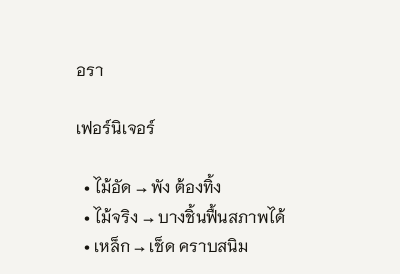อรา

เฟอร์นิเจอร์

  • ไม้อัด → พัง ต้องทิ้ง
  • ไม้จริง → บางชิ้นฟื้นสภาพได้
  • เหล็ก → เช็ด คราบสนิม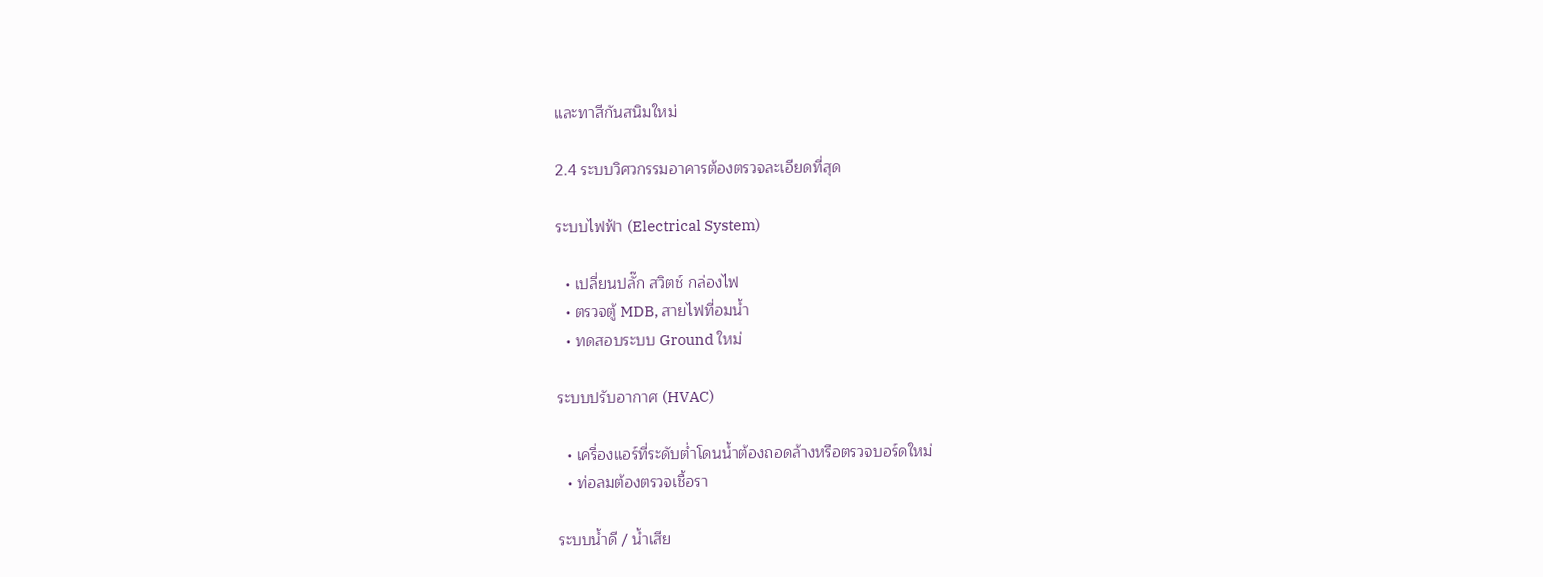และทาสีกันสนิมใหม่

2.4 ระบบวิศวกรรมอาคารต้องตรวจละเอียดที่สุด

ระบบไฟฟ้า (Electrical System)

  • เปลี่ยนปลั๊ก สวิตช์ กล่องไฟ
  • ตรวจตู้ MDB, สายไฟที่อมน้ำ
  • ทดสอบระบบ Ground ใหม่

ระบบปรับอากาศ (HVAC)

  • เครื่องแอร์ที่ระดับต่ำโดนน้ำต้องถอดล้างหรือตรวจบอร์ดใหม่
  • ท่อลมต้องตรวจเชื้อรา

ระบบน้ำดี / น้ำเสีย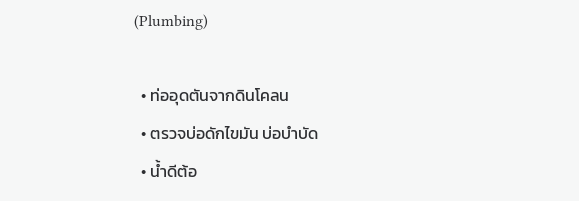(Plumbing)

  • ท่ออุดตันจากดินโคลน
  • ตรวจบ่อดักไขมัน บ่อบำบัด
  • น้ำดีต้อ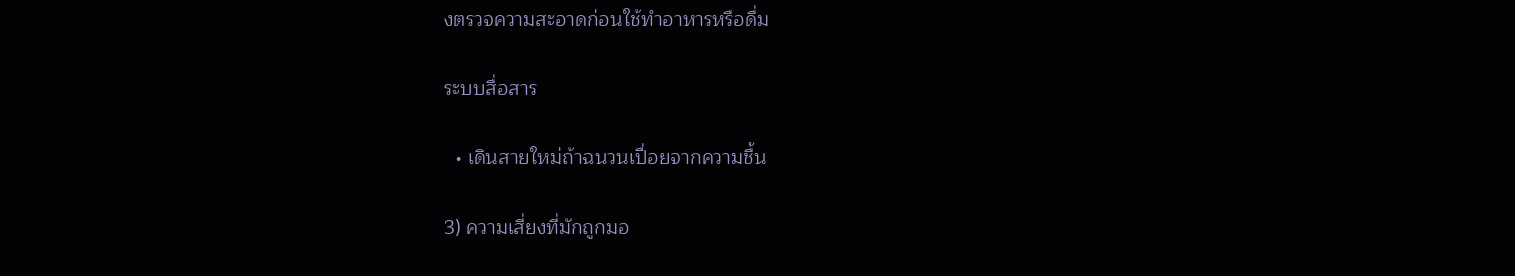งตรวจความสะอาดก่อนใช้ทำอาหารหรือดื่ม

ระบบสื่อสาร

  • เดินสายใหม่ถ้าฉนวนเปื่อยจากความชื้น

3) ความเสี่ยงที่มักถูกมอ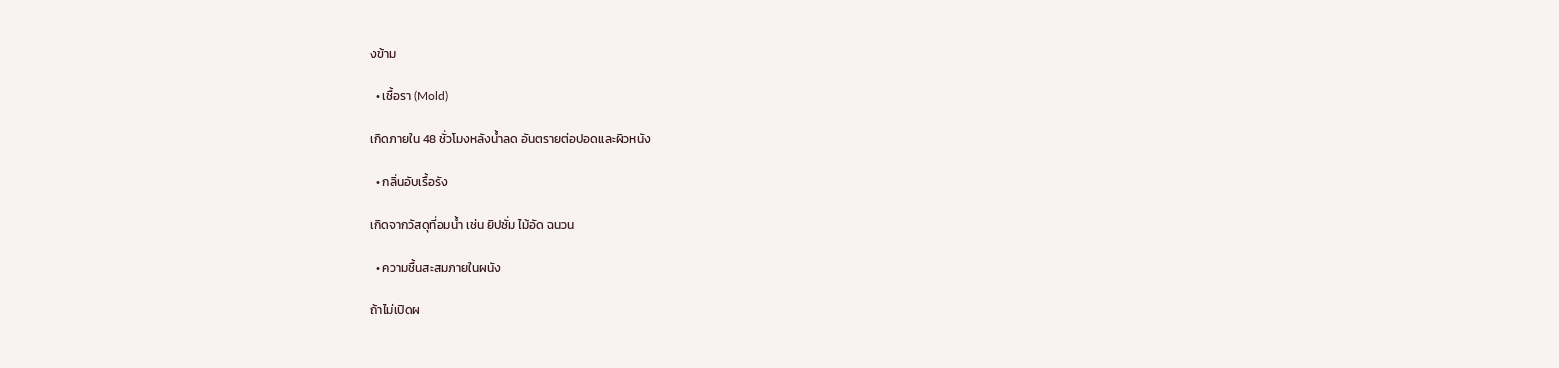งข้าม

  • เชื้อรา (Mold)

เกิดภายใน 48 ชั่วโมงหลังน้ำลด อันตรายต่อปอดและผิวหนัง

  • กลิ่นอับเรื้อรัง

เกิดจากวัสดุที่อมน้ำ เช่น ยิปซั่ม ไม้อัด ฉนวน

  • ความชื้นสะสมภายในผนัง

ถ้าไม่เปิดผ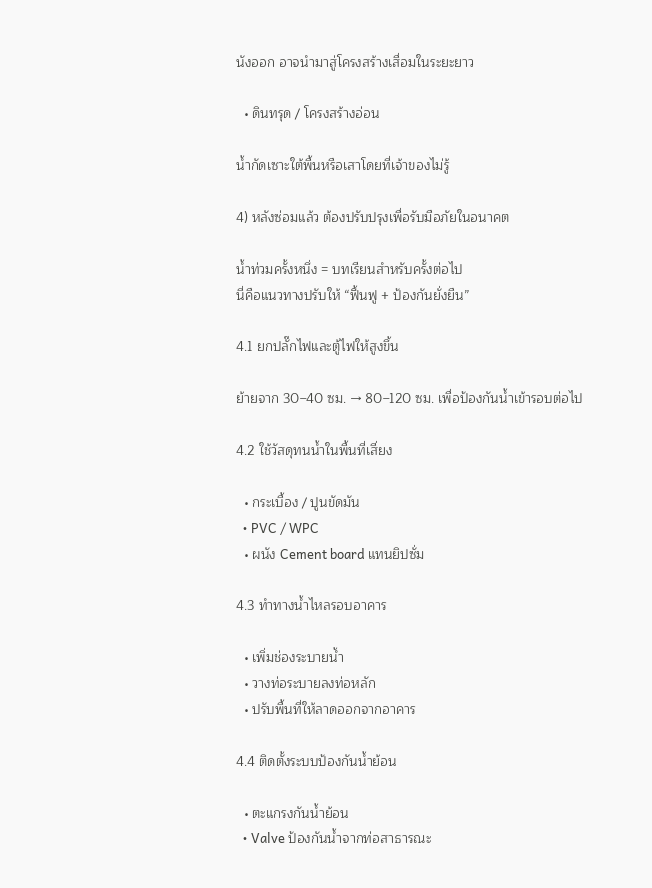นังออก อาจนำมาสู่โครงสร้างเสื่อมในระยะยาว

  • ดินทรุด / โครงสร้างอ่อน

น้ำกัดเซาะใต้พื้นหรือเสาโดยที่เจ้าของไม่รู้

4) หลังซ่อมแล้ว ต้องปรับปรุงเพื่อรับมือภัยในอนาคต

น้ำท่วมครั้งหนึ่ง = บทเรียนสำหรับครั้งต่อไป
นี่คือแนวทางปรับให้ “ฟื้นฟู + ป้องกันยั่งยืน”

4.1 ยกปลั๊กไฟและตู้ไฟให้สูงขึ้น

ย้ายจาก 30–40 ซม. → 80–120 ซม. เพื่อป้องกันน้ำเข้ารอบต่อไป

4.2 ใช้วัสดุทนน้ำในพื้นที่เสี่ยง

  • กระเบื้อง / ปูนขัดมัน
  • PVC / WPC
  • ผนัง Cement board แทนยิปซั่ม

4.3 ทำทางน้ำไหลรอบอาคาร

  • เพิ่มช่องระบายน้ำ
  • วางท่อระบายลงท่อหลัก
  • ปรับพื้นที่ให้ลาดออกจากอาคาร

4.4 ติดตั้งระบบป้องกันน้ำย้อน

  • ตะแกรงกันน้ำย้อน
  • Valve ป้องกันน้ำจากท่อสาธารณะ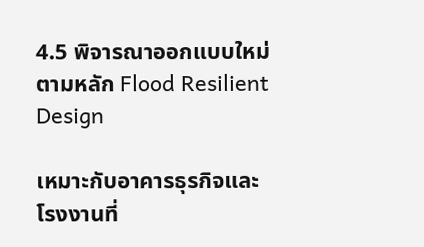4.5 พิจารณาออกแบบใหม่ตามหลัก Flood Resilient Design

เหมาะกับอาคารธุรกิจและโรงงานที่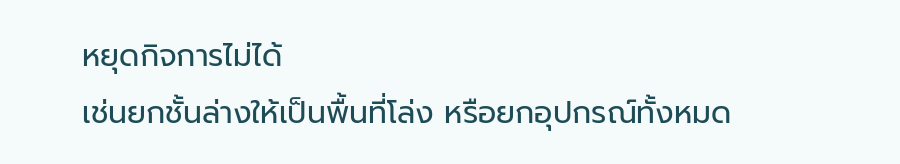หยุดกิจการไม่ได้
เช่นยกชั้นล่างให้เป็นพื้นที่โล่ง หรือยกอุปกรณ์ทั้งหมด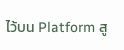ไว้บน Platform สู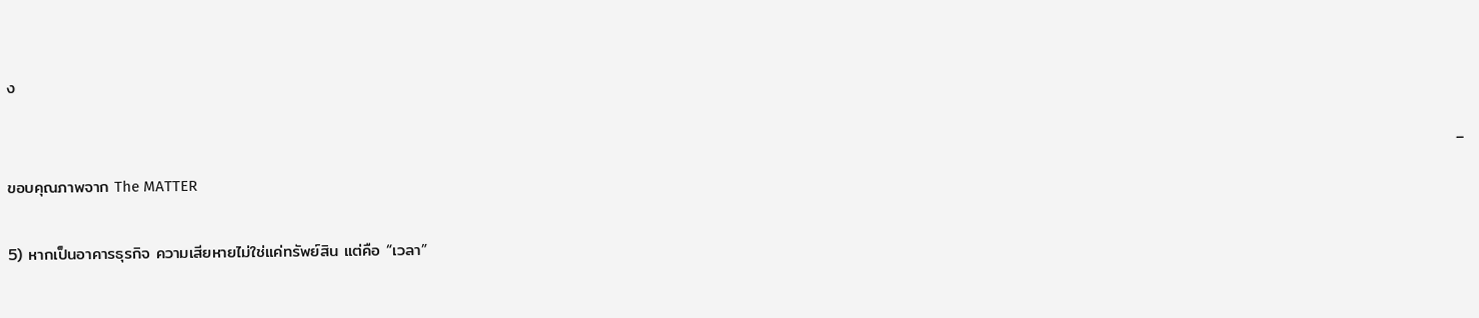ง

                                                                                                                                                                                                                                                        – ขอบคุณภาพจาก The MATTER

5) หากเป็นอาคารธุรกิจ ความเสียหายไม่ใช่แค่ทรัพย์สิน แต่คือ “เวลา”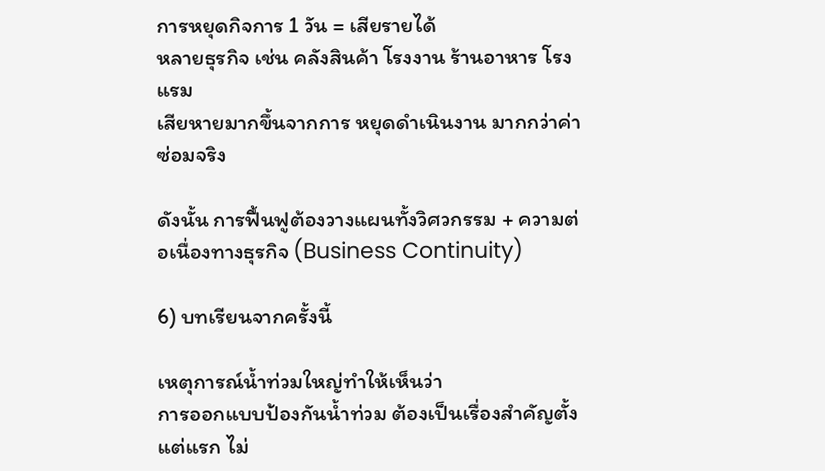การหยุดกิจการ 1 วัน = เสียรายได้
หลายธุรกิจ เช่น คลังสินค้า โรงงาน ร้านอาหาร โรงแรม
เสียหายมากขึ้นจากการ หยุดดำเนินงาน มากกว่าค่าซ่อมจริง

ดังนั้น การฟื้นฟูต้องวางแผนทั้งวิศวกรรม + ความต่อเนื่องทางธุรกิจ (Business Continuity)

6) บทเรียนจากครั้งนี้

เหตุการณ์น้ำท่วมใหญ่ทำให้เห็นว่า
การออกแบบป้องกันน้ำท่วม ต้องเป็นเรื่องสำคัญตั้งแต่แรก ไม่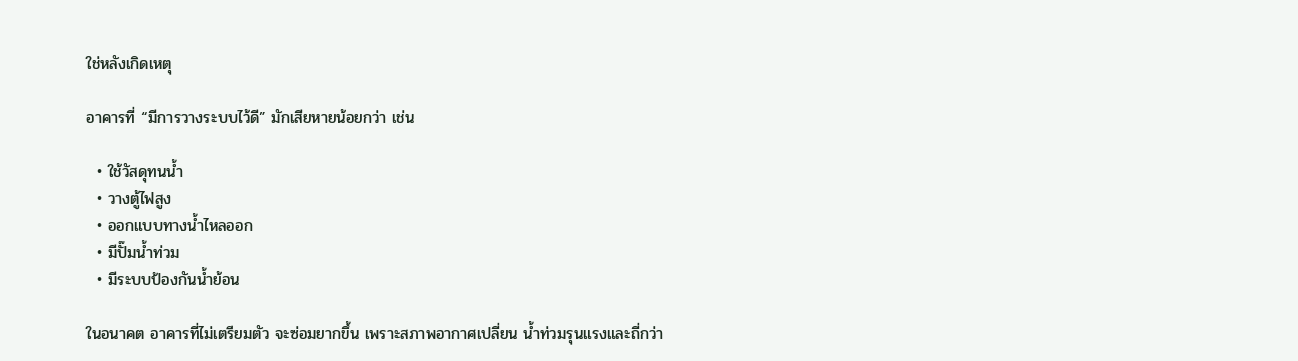ใช่หลังเกิดเหตุ

อาคารที่ “มีการวางระบบไว้ดี” มักเสียหายน้อยกว่า เช่น

  • ใช้วัสดุทนน้ำ
  • วางตู้ไฟสูง
  • ออกแบบทางน้ำไหลออก
  • มีปั๊มน้ำท่วม
  • มีระบบป้องกันน้ำย้อน

ในอนาคต อาคารที่ไม่เตรียมตัว จะซ่อมยากขึ้น เพราะสภาพอากาศเปลี่ยน น้ำท่วมรุนแรงและถี่กว่า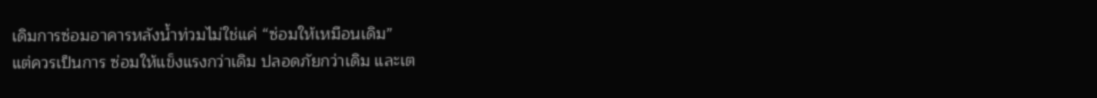เดิมการซ่อมอาคารหลังน้ำท่วมไม่ใช่แค่ “ซ่อมให้เหมือนเดิม”
แต่ควรเป็นการ ซ่อมให้แข็งแรงกว่าเดิม ปลอดภัยกว่าเดิม และเต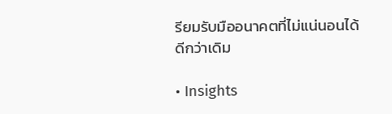รียมรับมืออนาคตที่ไม่แน่นอนได้ดีกว่าเดิม

• Insights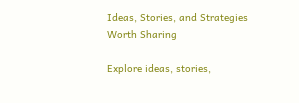Ideas, Stories, and Strategies Worth Sharing

Explore ideas, stories,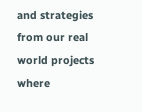and strategies from our real world projects where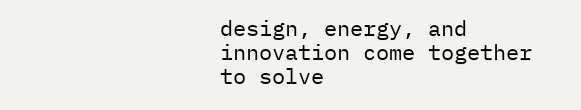design, energy, and innovation come together to solve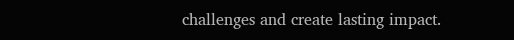challenges and create lasting impact.